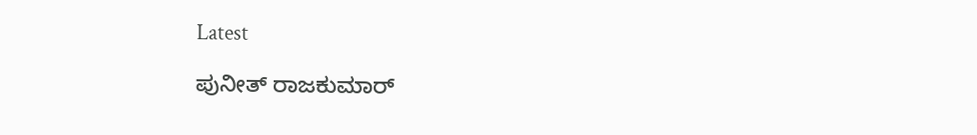Latest

ಪುನೀತ್ ರಾಜಕುಮಾರ್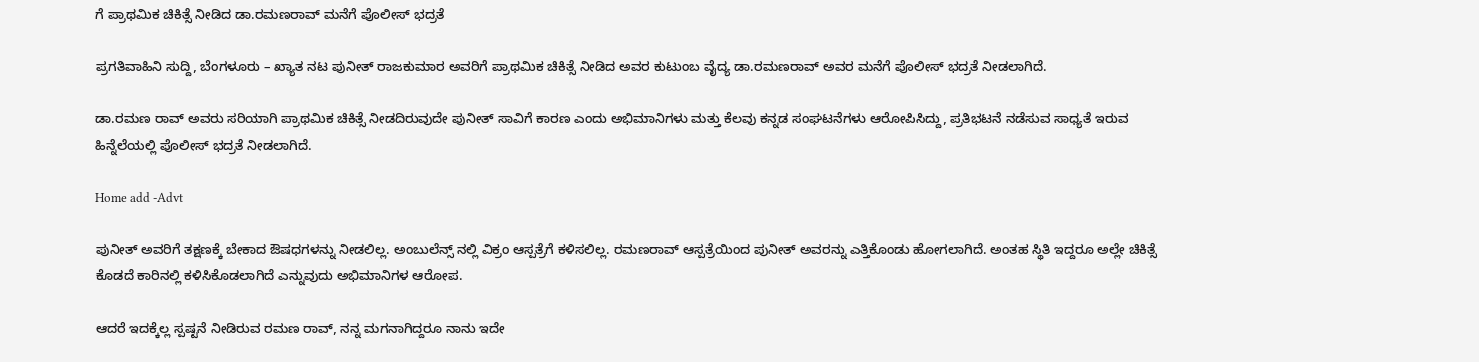ಗೆ ಪ್ರಾಥಮಿಕ ಚಿಕಿತ್ಸೆ ನೀಡಿದ ಡಾ.ರಮಣರಾವ್ ಮನೆಗೆ ಪೊಲೀಸ್ ಭದ್ರತೆ

ಪ್ರಗತಿವಾಹಿನಿ ಸುದ್ದಿ, ಬೆಂಗಳೂರು – ಖ್ಯಾತ ನಟ ಪುನೀತ್ ರಾಜಕುಮಾರ ಅವರಿಗೆ ಪ್ರಾಥಮಿಕ ಚಿಕಿತ್ಸೆ ನೀಡಿದ ಅವರ ಕುಟುಂಬ ವೈದ್ಯ ಡಾ.ರಮಣರಾವ್ ಅವರ ಮನೆಗೆ ಪೊಲೀಸ್ ಭದ್ರತೆ ನೀಡಲಾಗಿದೆ.

ಡಾ.ರಮಣ ರಾವ್ ಅವರು ಸರಿಯಾಗಿ ಪ್ರಾಥಮಿಕ ಚಿಕಿತ್ಸೆ ನೀಡದಿರುವುದೇ ಪುನೀತ್ ಸಾವಿಗೆ ಕಾರಣ ಎಂದು ಅಭಿಮಾನಿಗಳು ಮತ್ತು ಕೆಲವು ಕನ್ನಡ ಸಂಘಟನೆಗಳು ಆರೋಪಿಸಿದ್ದು, ಪ್ರತಿಭಟನೆ ನಡೆಸುವ ಸಾಧ್ಯತೆ ಇರುವ ಹಿನ್ನೆಲೆಯಲ್ಲಿ ಪೊಲೀಸ್ ಭದ್ರತೆ ನೀಡಲಾಗಿದೆ.

Home add -Advt

ಪುನೀತ್ ಅವರಿಗೆ ತಕ್ಷಣಕ್ಕೆ ಬೇಕಾದ ಔಷಧಗಳನ್ನು ನೀಡಲಿಲ್ಲ. ಅಂಬುಲೆನ್ಸ್ ನಲ್ಲಿ ವಿಕ್ರಂ ಆಸ್ಪತ್ರೆಗೆ ಕಳಿಸಲಿಲ್ಲ. ರಮಣರಾವ್ ಆಸ್ಪತ್ರೆಯಿಂದ ಪುನೀತ್ ಅವರನ್ನು ಎತ್ತಿಕೊಂಡು ಹೋಗಲಾಗಿದೆ. ಅಂತಹ ಸ್ಥಿತಿ ಇದ್ದರೂ ಅಲ್ಲೇ ಚಿಕಿತ್ಸೆ ಕೊಡದೆ ಕಾರಿನಲ್ಲಿ ಕಳಿಸಿಕೊಡಲಾಗಿದೆ ಎನ್ನುವುದು ಅಭಿಮಾನಿಗಳ ಆರೋಪ.

ಆದರೆ ಇದಕ್ಕೆಲ್ಲ ಸ್ಪಷ್ಟನೆ ನೀಡಿರುವ ರಮಣ ರಾವ್, ನನ್ನ ಮಗನಾಗಿದ್ದರೂ ನಾನು ಇದೇ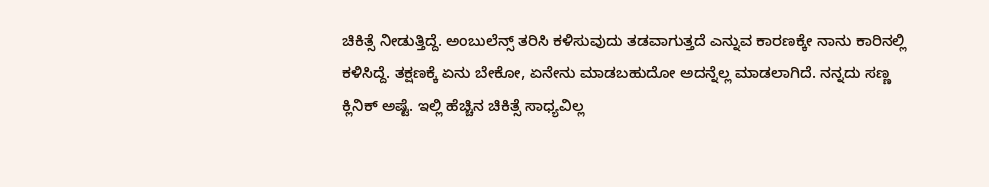ಚಿಕಿತ್ಸೆ ನೀಡುತ್ತಿದ್ದೆ. ಅಂಬುಲೆನ್ಸ್ ತರಿಸಿ ಕಳಿಸುವುದು ತಡವಾಗುತ್ತದೆ ಎನ್ನುವ ಕಾರಣಕ್ಕೇ ನಾನು ಕಾರಿನಲ್ಲಿ ಕಳಿಸಿದ್ದೆ. ತಕ್ಷಣಕ್ಕೆ ಏನು ಬೇಕೋ, ಏನೇನು ಮಾಡಬಹುದೋ ಅದನ್ನೆಲ್ಲ ಮಾಡಲಾಗಿದೆ. ನನ್ನದು ಸಣ್ಣ ಕ್ಲಿನಿಕ್ ಅಷ್ಟೆ. ಇಲ್ಲಿ ಹೆಚ್ಚಿನ ಚಿಕಿತ್ಸೆ ಸಾಧ್ಯವಿಲ್ಲ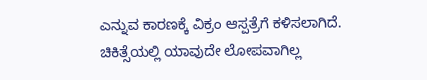ಎನ್ನುವ ಕಾರಣಕ್ಕೆ ವಿಕ್ರಂ ಆಸ್ಪತ್ರೆಗೆ ಕಳಿಸಲಾಗಿದೆ. ಚಿಕಿತ್ಸೆಯಲ್ಲಿ ಯಾವುದೇ ಲೋಪವಾಗಿಲ್ಲ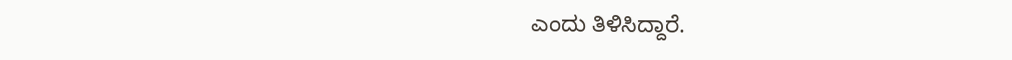ಎಂದು ತಿಳಿಸಿದ್ದಾರೆ.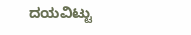ದಯವಿಟ್ಟು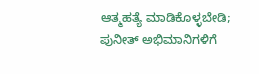ಆತ್ಮಹತ್ಯೆ ಮಾಡಿಕೊಳ್ಳಬೇಡಿ; ಪುನೀತ್ ಅಭಿಮಾನಿಗಳಿಗೆ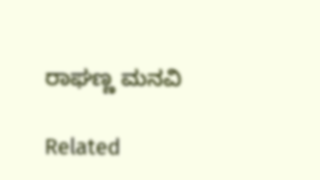ರಾಘಣ್ಣ ಮನವಿ

Related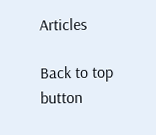Articles

Back to top button